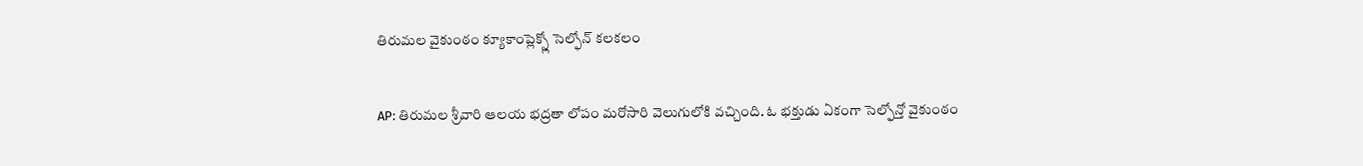తిరుమల వైకుంఠం క్యూకాంప్లెక్స్లో సెల్ఫోన్ కలకలం

AP: తిరుమల శ్రీవారి ఆలయ భద్రతా లోపం మరోసారి వెలుగులోకి వచ్చింది. ఓ భక్తుడు ఏకంగా సెల్ఫోన్తో వైకుంఠం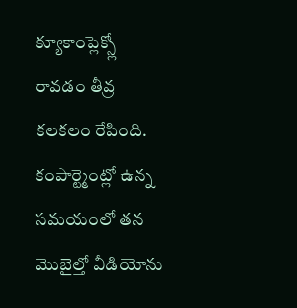క్యూకాంప్లెక్స్లో రావడం తీవ్ర కలకలం రేపింది. కంపార్ట్మెంట్లో ఉన్న సమయంలో తన మొబైల్తో వీడియోను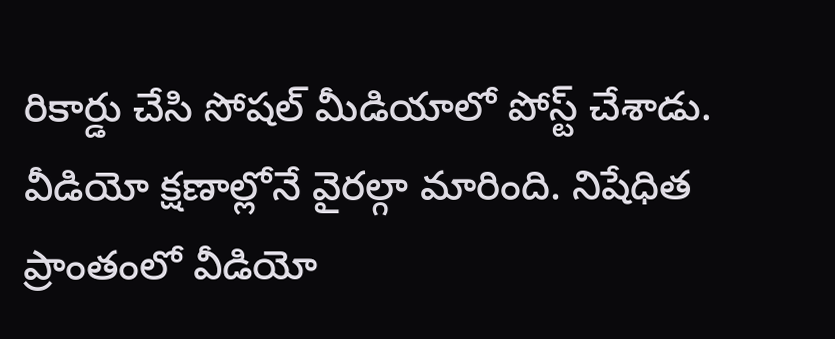రికార్డు చేసి సోషల్ మీడియాలో పోస్ట్ చేశాడు. వీడియో క్షణాల్లోనే వైరల్గా మారింది. నిషేధిత ప్రాంతంలో వీడియో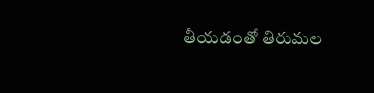తీయడంతో తిరుమల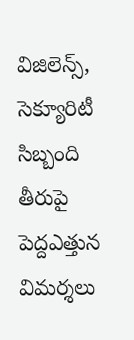విజిలెన్స్, సెక్యూరిటీ సిబ్బంది తీరుపై పెద్దఎత్తున విమర్శలు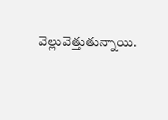వెల్లువెత్తుతున్నాయి.